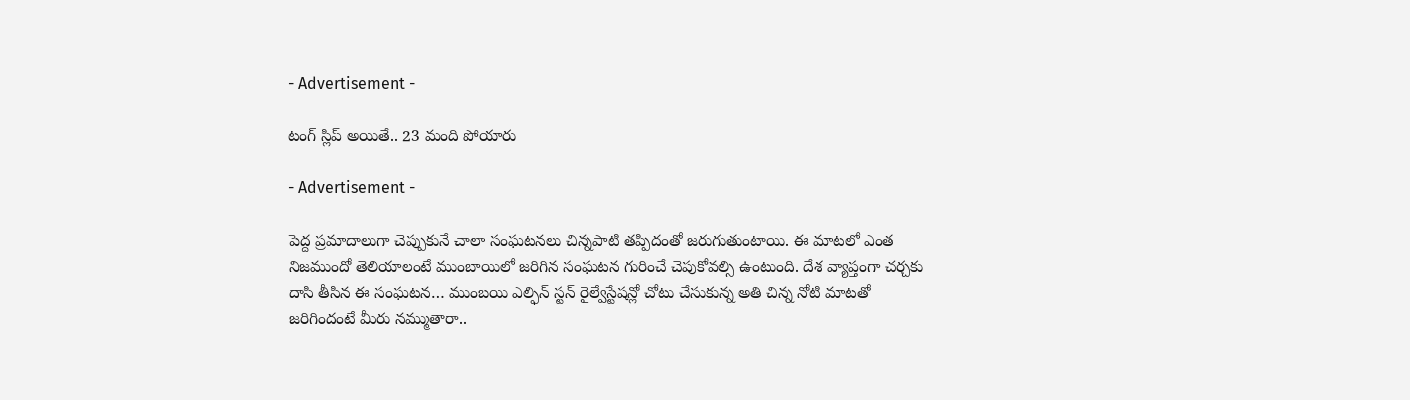- Advertisement -

టంగ్ స్లిప్ అయితే.. 23 మంది పోయారు

- Advertisement -

పెద్ద ప్రమాదాలుగా చెప్పుకునే చాలా సంఘటనలు చిన్నపాటి తప్పిదంతో జరుగుతుంటాయి. ఈ మాటలో ఎంత నిజముందో తెలియాలంటే ముంబాయిలో జరిగిన సంఘటన గురించే చెపుకోవల్సి ఉంటుంది. దేశ వ్యాప్తంగా చర్చకు దాసి తీసిన ఈ సంఘటన… ముంబయి ఎల్ఫిన్ స్టన్ రైల్వేస్టేషన్లో చోటు చేసుకున్న అతి చిన్న నోటి మాటతో జరిగిందంటే మీరు నమ్ముతారా..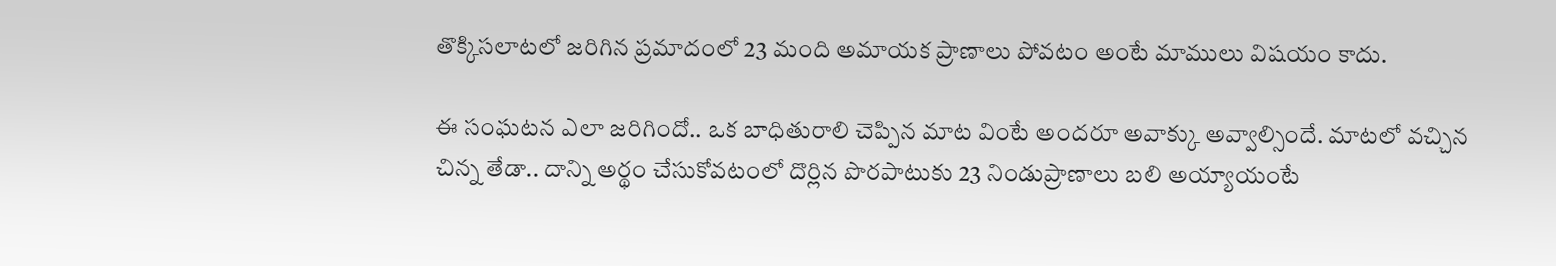తొక్కిసలాటలో జరిగిన ప్రమాదంలో 23 మంది అమాయక ప్రాణాలు పోవటం అంటే మాములు విషయం కాదు.

ఈ సంఘటన ఎలా జరిగిందో.. ఒక బాధితురాలి చెప్పిన మాట వింటే అందరూ అవాక్కు అవ్వాల్సిందే. మాటలో వచ్చిన చిన్న తేడా.. దాన్ని అర్థం చేసుకోవటంలో దొర్లిన పొరపాటుకు 23 నిండుప్రాణాలు బలి అయ్యాయంటే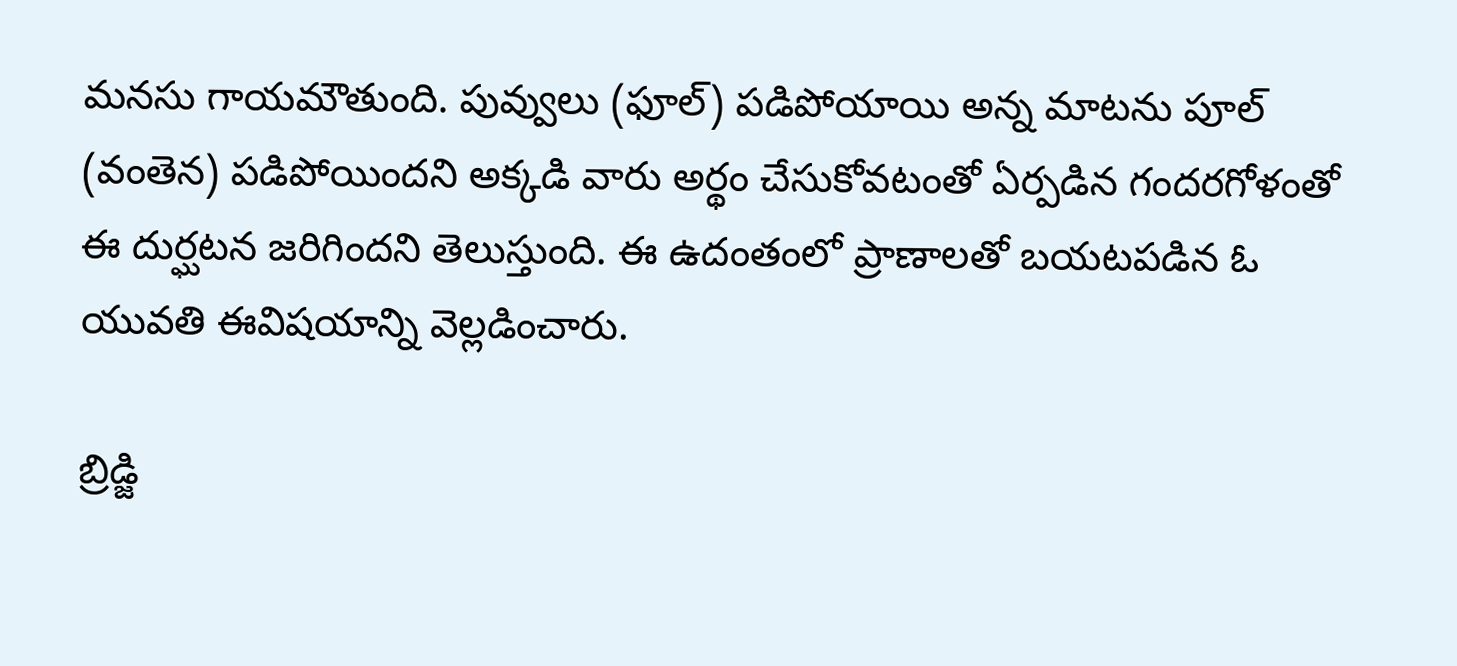మనసు గాయమౌతుంది. పువ్వులు (ఫూల్) పడిపోయాయి అన్న మాటను పూల్ (వంతెన) పడిపోయిందని అక్కడి వారు అర్థం చేసుకోవటంతో ఏర్పడిన గందరగోళంతో ఈ దుర్ఘటన జరిగిందని తెలుస్తుంది. ఈ ఉదంతంలో ప్రాణాలతో బయటపడిన ఓ యువతి ఈవిషయాన్ని వెల్లడించారు.

బ్రిడ్జి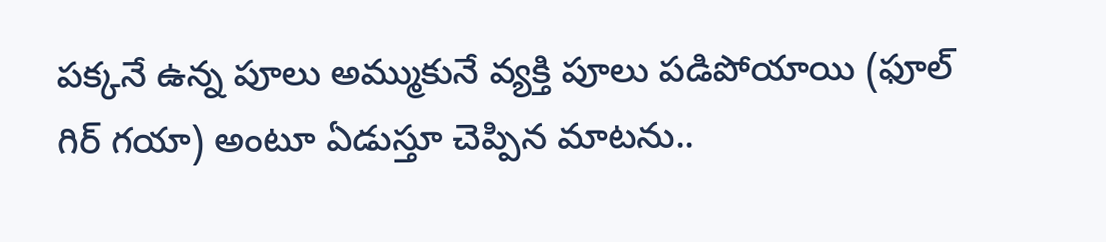పక్కనే ఉన్న పూలు అమ్ముకునే వ్యక్తి పూలు పడిపోయాయి (ఫూల్ గిర్ గయా) అంటూ ఏడుస్తూ చెప్పిన మాటను..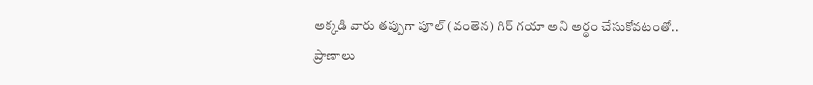అక్కడి వారు తప్పుగా పూల్ (వంతెన) గిర్ గయా అని అర్థం చేసుకోవటంతో.. ప్రాణాలు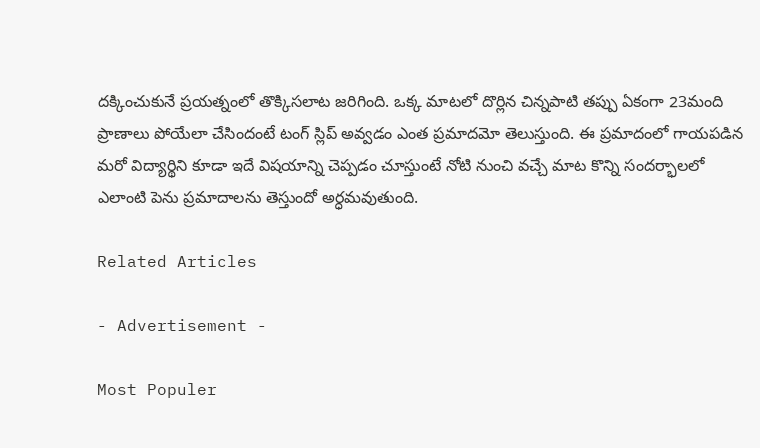దక్కించుకునే ప్రయత్నంలో తొక్కిసలాట జరిగింది. ఒక్క మాటలో దొర్లిన చిన్నపాటి తప్పు ఏకంగా 23మంది ప్రాణాలు పోయేలా చేసిందంటే టంగ్ స్లిప్ అవ్వడం ఎంత ప్రమాదమో తెలుస్తుంది. ఈ ప్రమాదంలో గాయపడిన మరో విద్యార్థిని కూడా ఇదే విషయాన్ని చెప్పడం చూస్తుంటే నోటి నుంచి వచ్చే మాట కొన్ని సందర్భాలలో ఎలాంటి పెను ప్రమాదాలను తెస్తుందో అర్ధమవుతుంది.

Related Articles

- Advertisement -

Most Populer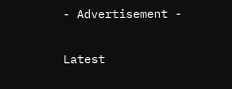- Advertisement -

Latest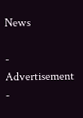News

- Advertisement -